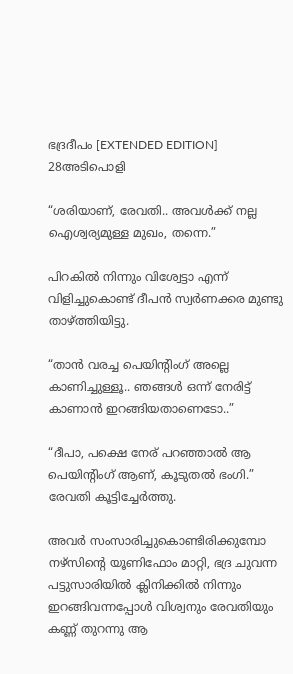ഭദ്രദീപം [EXTENDED EDITION] 28അടിപൊളി

“ശരിയാണ്, രേവതി.. അവൾക്ക് നല്ല ഐശ്വര്യമുള്ള മുഖം, തന്നെ.”

പിറകിൽ നിന്നും വിശ്വേട്ടാ എന്ന് വിളിച്ചുകൊണ്ട് ദീപൻ സ്വർണക്കര മുണ്ടു താഴ്ത്തിയിട്ടു.

“താൻ വരച്ച പെയിന്റിംഗ് അല്ലെ കാണിച്ചുള്ളൂ.. ഞങ്ങൾ ഒന്ന് നേരിട്ട് കാണാൻ ഇറങ്ങിയതാണെടോ..”

“ദീപാ, പക്ഷെ നേര് പറഞ്ഞാൽ ആ പെയിന്റിംഗ് ആണ്, കൂടുതൽ ഭംഗി.” രേവതി കൂട്ടിച്ചേർത്തു.

അവർ സംസാരിച്ചുകൊണ്ടിരിക്കുമ്പോ നഴ്സിന്റെ യൂണിഫോം മാറ്റി, ഭദ്ര ചുവന്ന പട്ടുസാരിയിൽ ക്ലിനിക്കിൽ നിന്നും ഇറങ്ങിവന്നപ്പോൾ വിശ്വനും രേവതിയും കണ്ണ് തുറന്നു ആ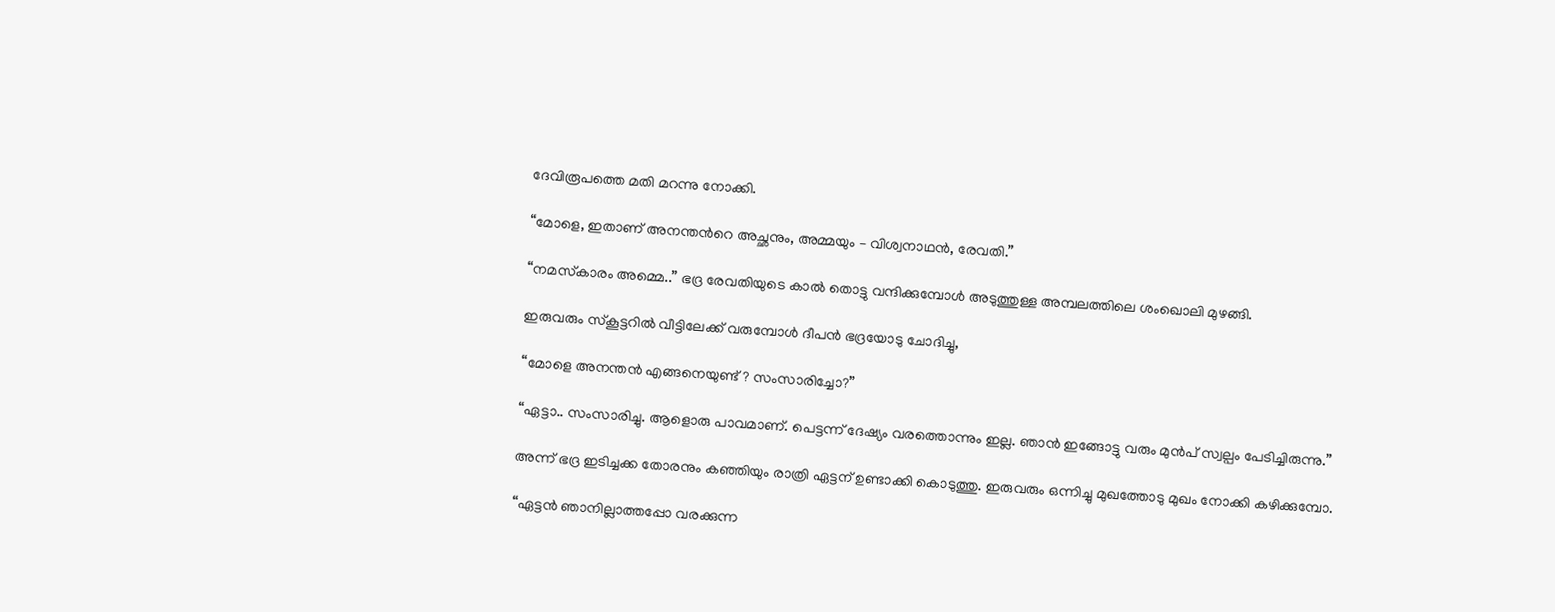ദേവിരൂപത്തെ മതി മറന്നു നോക്കി.

“മോളെ, ഇതാണ് അനന്തൻറെ അച്ഛനും, അമ്മയും – വിശ്വനാഥൻ, രേവതി.”

“നമസ്‍കാരം അമ്മെ..” ഭദ്ര രേവതിയുടെ കാൽ തൊട്ടു വന്ദിക്കുമ്പോൾ അടുത്തുള്ള അമ്പലത്തിലെ ശംഖൊലി മുഴങ്ങി.

ഇരുവരും സ്‌കൂട്ടറിൽ വീട്ടിലേക്ക് വരുമ്പോൾ ദീപൻ ഭദ്രയോടു ചോദിച്ചു,

“മോളെ അനന്തൻ എങ്ങനെയുണ്ട്? സംസാരിച്ചോ?”

“ഏട്ടാ.. സംസാരിച്ചു. ആളൊരു പാവമാണ്. പെട്ടന്ന് ദേഷ്യം വരത്തൊന്നും ഇല്ല. ഞാൻ ഇങ്ങോട്ടു വരും മുൻപ് സ്വല്പം പേടിച്ചിരുന്നു.”

അന്ന് ഭദ്ര ഇടിച്ചക്ക തോരനും കഞ്ഞിയും രാത്രി ഏട്ടന് ഉണ്ടാക്കി കൊടുത്തു. ഇരുവരും ഒന്നിച്ചു മുഖത്തോടു മുഖം നോക്കി കഴിക്കുമ്പോ.

“ഏട്ടൻ ഞാനില്ലാത്തപ്പോ വരക്കുന്ന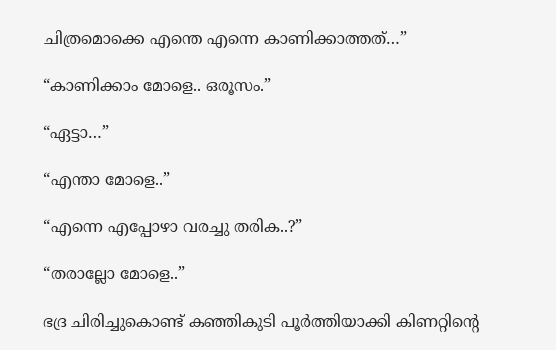ചിത്രമൊക്കെ എന്തെ എന്നെ കാണിക്കാത്തത്…”

“കാണിക്കാം മോളെ.. ഒരൂസം.”

“ഏട്ടാ…”

“എന്താ മോളെ..”

“എന്നെ എപ്പോഴാ വരച്ചു തരിക..?”

“തരാല്ലോ മോളെ..”

ഭദ്ര ചിരിച്ചുകൊണ്ട് കഞ്ഞികുടി പൂർത്തിയാക്കി കിണറ്റിന്റെ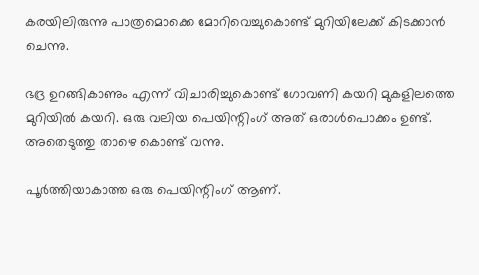കരയിലിരുന്നു പാത്രമൊക്കെ മോറിവെച്ചുകൊണ്ട് മുറിയിലേക്ക് കിടക്കാൻ ചെന്നു.

ഭദ്ര ഉറങ്ങികാണും എന്ന് വിചാരിച്ചുകൊണ്ട് ഗോവണി കയറി മുകളിലത്തെ മുറിയിൽ കയറി. ഒരു വലിയ പെയിന്റിംഗ് അത് ഒരാൾപൊക്കം ഉണ്ട്. അതെടുത്തു താഴെ കൊണ്ട് വന്നു.

പൂർത്തിയാകാത്ത ഒരു പെയിന്റിംഗ് ആണ്.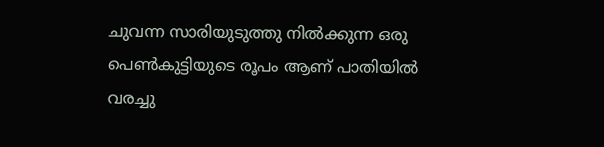ചുവന്ന സാരിയുടുത്തു നിൽക്കുന്ന ഒരു പെൺകുട്ടിയുടെ രൂപം ആണ് പാതിയിൽ വരച്ചു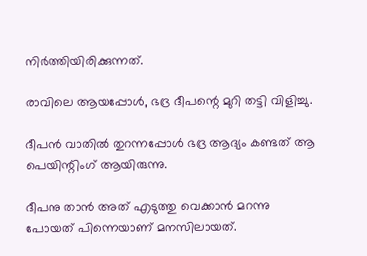നിർത്തിയിരിക്കുന്നത്.

രാവിലെ ആയപ്പോൾ, ഭദ്ര ദീപന്റെ മുറി തട്ടി വിളിച്ചു.

ദീപൻ വാതിൽ തുറന്നപ്പോൾ ഭദ്ര ആദ്യം കണ്ടത് ആ പെയിന്റിംഗ് ആയിരുന്നു.

ദീപനു താൻ അത് എടുത്തു വെക്കാൻ മറന്നു പോയത് പിന്നെയാണ് മനസിലായത്.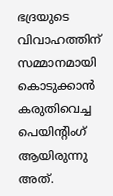ഭദ്രയുടെ വിവാഹത്തിന് സമ്മാനമായി കൊടുക്കാൻ കരുതിവെച്ച പെയിന്റിംഗ് ആയിരുന്നു അത്.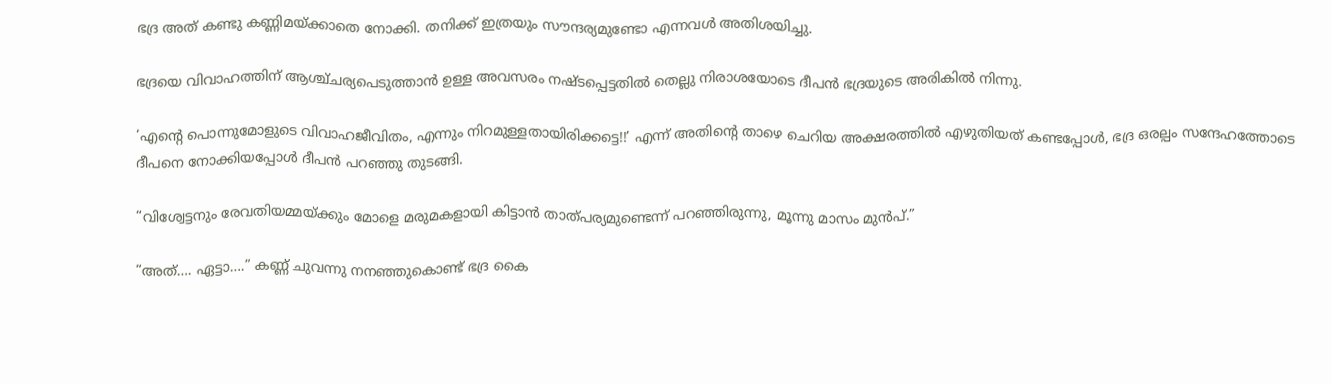ഭദ്ര അത് കണ്ടു കണ്ണിമയ്ക്കാതെ നോക്കി. തനിക്ക് ഇത്രയും സൗന്ദര്യമുണ്ടോ എന്നവൾ അതിശയിച്ചു.

ഭദ്രയെ വിവാഹത്തിന് ആശ്ച്ചര്യപെടുത്താൻ ഉള്ള അവസരം നഷ്ടപ്പെട്ടതിൽ തെല്ലു നിരാശയോടെ ദീപൻ ഭദ്രയുടെ അരികിൽ നിന്നു.

‘എന്റെ പൊന്നുമോളുടെ വിവാഹജീവിതം, എന്നും നിറമുള്ളതായിരിക്കട്ടെ!!’ എന്ന് അതിന്റെ താഴെ ചെറിയ അക്ഷരത്തിൽ എഴുതിയത് കണ്ടപ്പോൾ, ഭദ്ര ഒരല്പം സന്ദേഹത്തോടെ ദീപനെ നോക്കിയപ്പോൾ ദീപൻ പറഞ്ഞു തുടങ്ങി.

“വിശ്വേട്ടനും രേവതിയമ്മയ്ക്കും മോളെ മരുമകളായി കിട്ടാൻ താത്പര്യമുണ്ടെന്ന് പറഞ്ഞിരുന്നു, മൂന്നു മാസം മുൻപ്.”

“അത്…. ഏട്ടാ….” കണ്ണ് ചുവന്നു നനഞ്ഞുകൊണ്ട് ഭദ്ര കൈ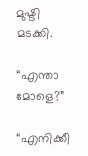മുഷ്ടി മടക്കി.

“എന്താ മോളെ?”

“എനിക്കീ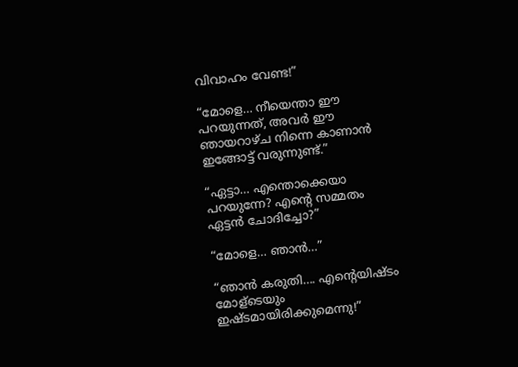വിവാഹം വേണ്ട!”

“മോളെ… നീയെന്താ ഈ പറയുന്നത്, അവർ ഈ ഞായറാഴ്ച നിന്നെ കാണാൻ ഇങ്ങോട്ട് വരുന്നുണ്ട്.”

“ഏട്ടാ… എന്തൊക്കെയാ പറയുന്നേ? എന്റെ സമ്മതം ഏട്ടൻ ചോദിച്ചോ?”

“മോളെ… ഞാൻ…”

“ഞാൻ കരുതി…. എന്റെയിഷ്ടം മോള്ടെയും ഇഷ്ടമായിരിക്കുമെന്നു!”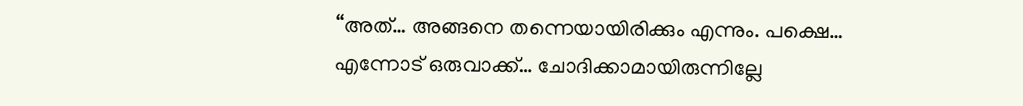“അത്… അങ്ങനെ തന്നെയായിരിക്കും എന്നും. പക്ഷെ… എന്നോട് ഒരുവാക്ക്… ചോദിക്കാമായിരുന്നില്ലേ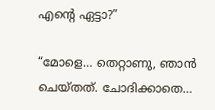എന്റെ ഏട്ടാ?”

“മോളെ… തെറ്റാണു, ഞാൻ ചെയ്തത്. ചോദിക്കാതെ…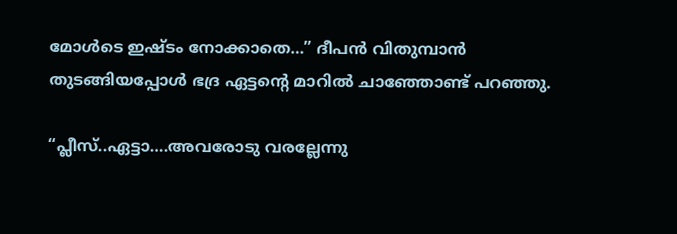മോൾടെ ഇഷ്ടം നോക്കാതെ…” ദീപൻ വിതുമ്പാൻ തുടങ്ങിയപ്പോൾ ഭദ്ര ഏട്ടന്റെ മാറിൽ ചാഞ്ഞോണ്ട് പറഞ്ഞു.

“പ്ലീസ്..ഏട്ടാ….അവരോടു വരല്ലേന്നു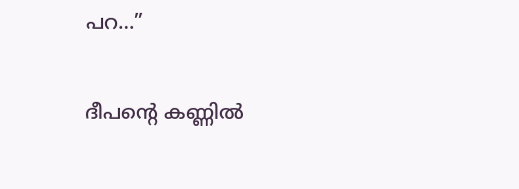പറ…”

ദീപന്റെ കണ്ണിൽ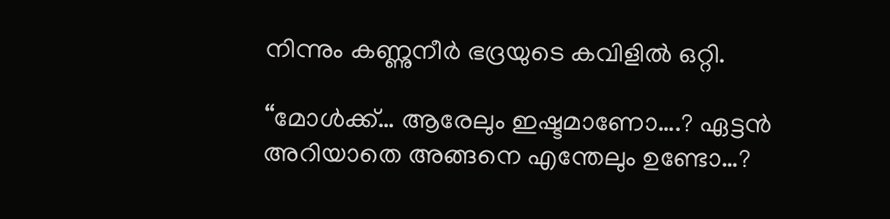നിന്നും കണ്ണുനീർ ഭദ്രയുടെ കവിളിൽ ഒറ്റി.

“മോൾക്ക്… ആരേലും ഇഷ്ടമാണോ….? ഏട്ടൻ അറിയാതെ അങ്ങനെ എന്തേലും ഉണ്ടോ…?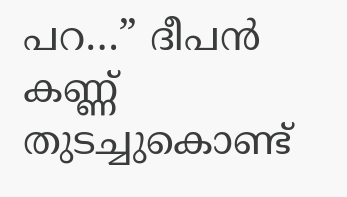പറ…” ദീപൻ കണ്ണ് തുടച്ചുകൊണ്ട്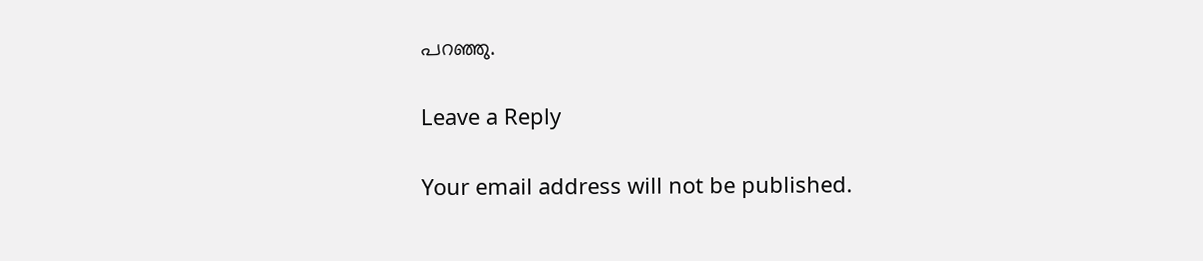പറഞ്ഞു.

Leave a Reply

Your email address will not be published.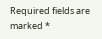Required fields are marked *